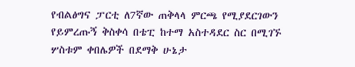የብልፅግና ፓርቲ ለ7ኛው ጠቅላላ ምርጫ የሚያደርገውን የይምረጡኝ ቅስቀሳ በቴፒ ከተማ አስተዳደር ስር በሚገኙ ሦስቱም ቀበሌዎች በደማቅ ሁኔታ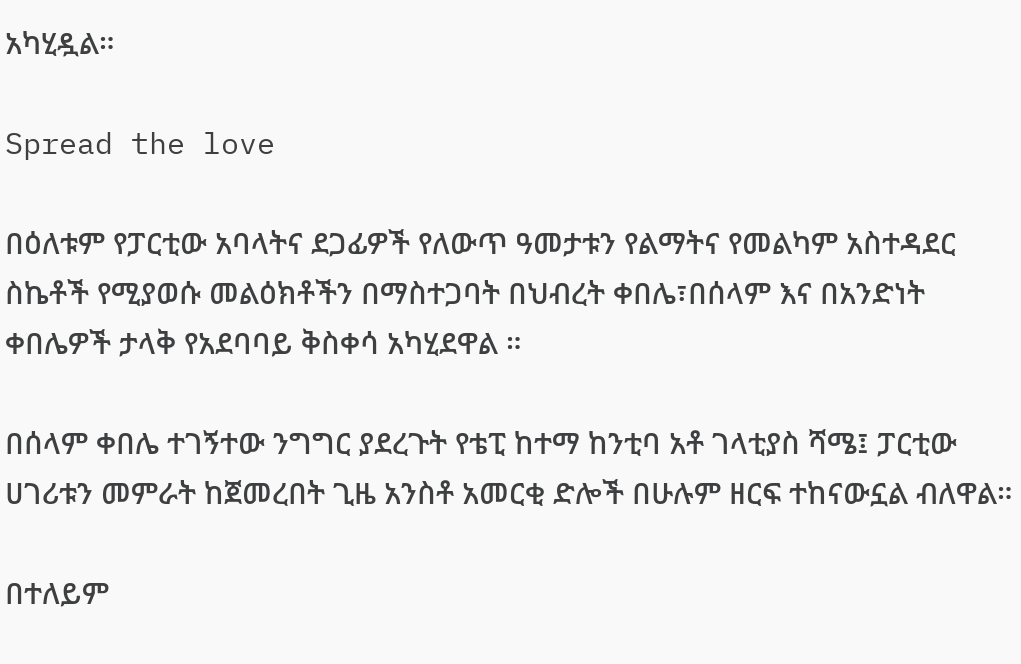አካሂዷል።

Spread the love

በዕለቱም የፓርቲው አባላትና ደጋፊዎች የለውጥ ዓመታቱን የልማትና የመልካም አስተዳደር ስኬቶች የሚያወሱ መልዕክቶችን በማስተጋባት በህብረት ቀበሌ፣በሰላም እና በአንድነት ቀበሌዎች ታላቅ የአደባባይ ቅስቀሳ አካሂደዋል ።

በሰላም ቀበሌ ተገኝተው ንግግር ያደረጉት የቴፒ ከተማ ከንቲባ አቶ ገላቲያስ ሻሜ፤ ፓርቲው ሀገሪቱን መምራት ከጀመረበት ጊዜ አንስቶ አመርቂ ድሎች በሁሉም ዘርፍ ተከናውኗል ብለዋል።

በተለይም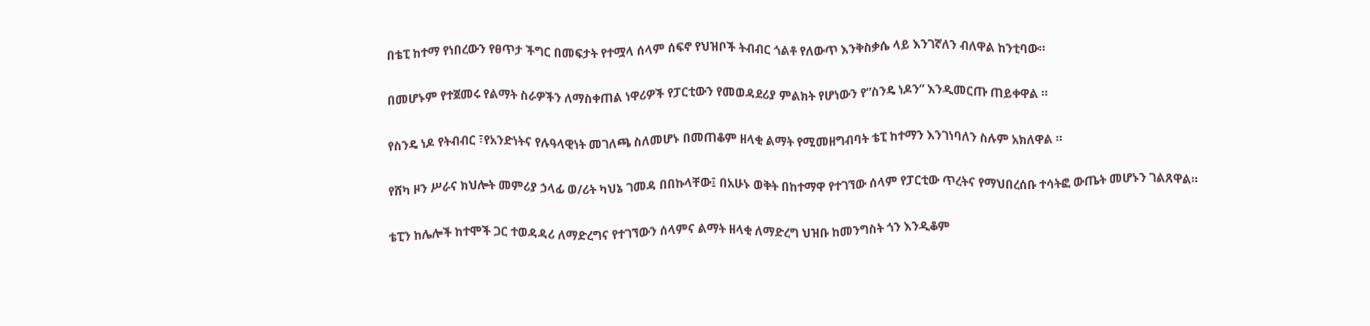በቴፒ ከተማ የነበረውን የፀጥታ ችግር በመፍታት የተሟላ ሰላም ሰፍኖ የህዝቦች ትብብር ጎልቶ የለውጥ እንቅስቃሴ ላይ እንገኛለን ብለዋል ከንቲባው።

በመሆኑም የተጀመሩ የልማት ስራዎችን ለማስቀጠል ነዋሪዎች የፓርቲውን የመወዳደሪያ ምልክት የሆነውን የ”ስንዴ ነዶን” እንዲመርጡ ጠይቀዋል ።

የስንዴ ነዶ የትብብር ፣የአንድነትና የሉዓላዊነት መገለጫ ስለመሆኑ በመጠቆም ዘላቂ ልማት የሚመዘግብባት ቴፒ ከተማን እንገነባለን ስሉም አክለዋል ።

የሸካ ዞን ሥራና ክህሎት መምሪያ ኃላፊ ወ/ሪት ካህኔ ገመዳ በበኩላቸው፤ በአሁኑ ወቅት በከተማዋ የተገኘው ሰላም የፓርቲው ጥረትና የማህበረሰቡ ተሳትፎ ውጤት መሆኑን ገልጸዋል።

ቴፒን ከሌሎች ከተሞች ጋር ተወዳዳሪ ለማድረግና የተገኘውን ሰላምና ልማት ዘላቂ ለማድረግ ህዝቡ ከመንግስት ጎን እንዲቆም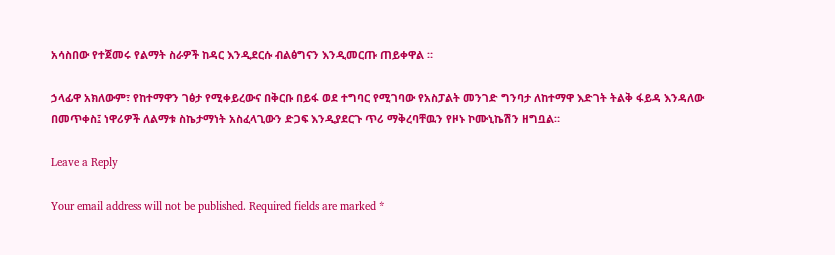አሳስበው የተጀመሩ የልማት ስራዎች ከዳር እንዲደርሱ ብልፅግናን እንዲመርጡ ጠይቀዋል ።

ኃላፊዋ አክለውም፣ የከተማዋን ገፅታ የሚቀይረውና በቅርቡ በይፋ ወደ ተግባር የሚገባው የአስፓልት መንገድ ግንባታ ለከተማዋ እድገት ትልቅ ፋይዳ እንዳለው በመጥቀስ፤ ነዋሪዎች ለልማቱ ስኬታማነት አስፈላጊውን ድጋፍ እንዲያደርጉ ጥሪ ማቅረባቸዉን የዞኑ ኮሙኒኬሽን ዘግቧል።

Leave a Reply

Your email address will not be published. Required fields are marked *